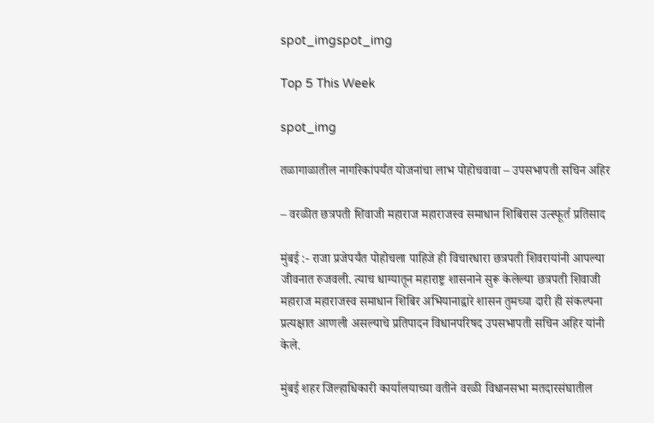spot_imgspot_img

Top 5 This Week

spot_img

तळागाळातील नागरिकांपर्यंत योजनांचा लाभ पोहोचवावा – उपसभापती सचिन अहिर

– वरळीत छत्रपती शिवाजी महाराज महाराजस्व समाधान शिबिरास उत्स्फूर्त प्रतिसाद

मुंबई :- राजा प्रजेपर्यंत पोहोचला पाहिजे ही विचारधारा छत्रपती शिवरायांनी आपल्या जीवनात रुजवली. त्याच धाग्यातून महाराष्ट्र शासनाने सुरू केलेल्या छत्रपती शिवाजी महाराज महाराजस्व समाधान शिबिर अभियानाद्वारे शासन तुमच्या दारी ही संकल्पना प्रत्यक्षात आणली असल्याचे प्रतिपादन विधानपरिषद उपसभापती सचिन अहिर यांनी केले.

मुंबई शहर जिल्हाधिकारी कार्यालयाच्या वतीने वरळी विधानसभा मतदारसंघातील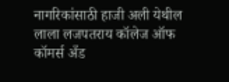नागरिकांसाठी हाजी अली येथील लाला लजपतराय कॉलेज ऑफ कॉमर्स अँड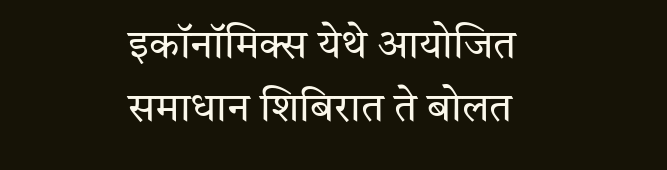इकॉनॉमिक्स येथे आयोजित समाधान शिबिरात ते बोलत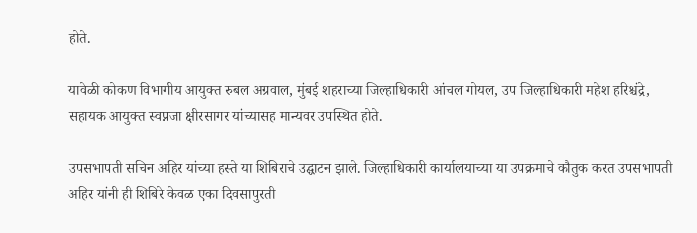होते.

यावेळी कोकण विभागीय आयुक्त रुबल अग्रवाल, मुंबई शहराच्या जिल्हाधिकारी आंचल गोयल, उप जिल्हाधिकारी महेश हरिश्चंद्रे, सहायक आयुक्त स्वप्नजा क्षीरसागर यांच्यासह मान्यवर उपस्थित होते.

उपसभापती सचिन अहिर यांच्या हस्ते या शिबिराचे उद्घाटन झाले. जिल्हाधिकारी कार्यालयाच्या या उपक्रमाचे कौतुक करत उपसभापती अहिर यांनी ही शिबिरे केवळ एका दिवसापुरती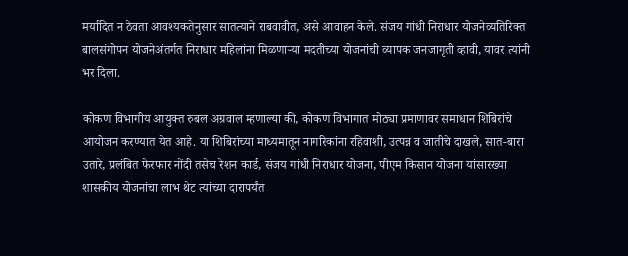मर्यादित न ठेवता आवश्यकतेनुसार सातत्याने राबवावीत, असे आवाहन केले. संजय गांधी निराधार योजनेव्यतिरिक्त बालसंगोपन योजनेअंतर्गत निराधार महिलांना मिळणाऱ्या मदतीच्या योजनांची व्यापक जनजागृती व्हावी, यावर त्यांनी भर दिला.

कोकण विभागीय आयुक्त रुबल अग्रवाल म्हणाल्या की, कोकण विभागात मोठ्या प्रमाणावर समाधान शिबिरांचे आयोजन करण्यात येत आहे. या शिबिरांच्या माध्यमातून नागरिकांना रहिवाशी, उत्पन्न व जातीचे दाखले, सात-बारा उतारे, प्रलंबित फेरफार नोंदी तसेच रेशन कार्ड, संजय गांधी निराधार योजना, पीएम किसान योजना यांसारख्या शासकीय योजनांचा लाभ थेट त्यांच्या दारापर्यंत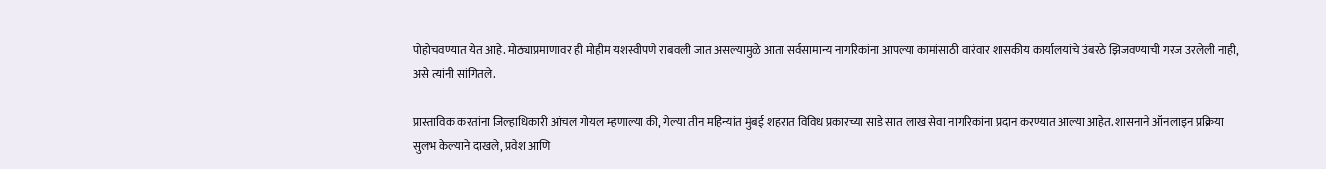पोहोचवण्यात येत आहे. मोठ्याप्रमाणावर ही मोहीम यशस्वीपणे राबवली जात असल्यामुळे आता सर्वसामान्य नागरिकांना आपल्या कामांसाठी वारंवार शासकीय कार्यालयांचे उंबरठे झिजवण्याची गरज उरलेली नाही, असे त्यांनी सांगितले.

प्रास्ताविक करतांना जिल्हाधिकारी आंचल गोयल म्हणाल्या की, गेल्या तीन महिन्यांत मुंबई शहरात विविध प्रकारच्या साडे सात लाख सेवा नागरिकांना प्रदान करण्यात आल्या आहेत. शासनाने ऑनलाइन प्रक्रिया सुलभ केल्याने दाखले, प्रवेश आणि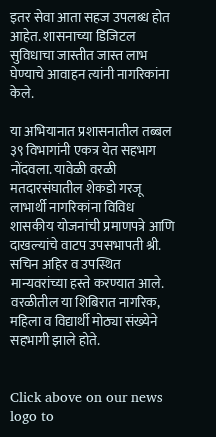इतर सेवा आता सहज उपलब्ध होत आहेत. शासनाच्या डिजिटल सुविधाचा जास्तीत जास्त लाभ घेण्याचे आवाहन त्यांनी नागरिकांना केले.

या अभियानात प्रशासनातील तब्बल ३९ विभागांनी एकत्र येत सहभाग नोंदवला. यावेळी वरळी मतदारसंघातील शेकडो गरजू लाभार्थी नागरिकांना विविध शासकीय योजनांची प्रमाणपत्रे आणि दाखल्यांचे वाटप उपसभापती श्री. सचिन अहिर व उपस्थित मान्यवरांच्या हस्ते करण्यात आले. वरळीतील या शिबिरात नागरिक, महिला व विद्यार्थी मोठ्या संख्येने सहभागी झाले होते.


Click above on our news logo to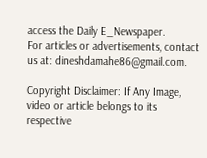access the Daily E_Newspaper.
For articles or advertisements, contact us at: dineshdamahe86@gmail.com.

Copyright Disclaimer: If Any Image, video or article belongs to its respective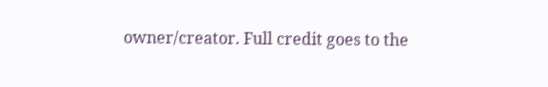owner/creator. Full credit goes to the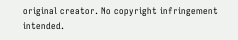original creator. No copyright infringement intended.